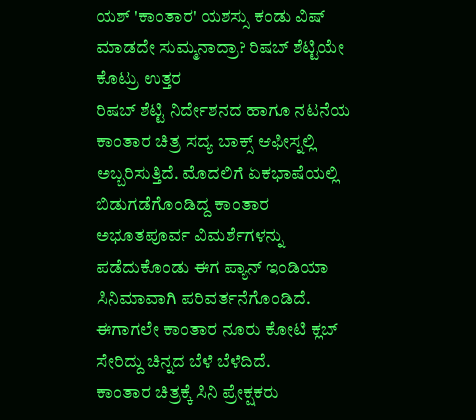ಯಶ್ 'ಕಾಂತಾರ' ಯಶಸ್ಸು ಕಂಡು ವಿಷ್ ಮಾಡದೇ ಸುಮ್ಮನಾದ್ರಾ? ರಿಷಬ್ ಶೆಟ್ಟಿಯೇ ಕೊಟ್ರು ಉತ್ತರ
ರಿಷಬ್ ಶೆಟ್ಟಿ ನಿರ್ದೇಶನದ ಹಾಗೂ ನಟನೆಯ ಕಾಂತಾರ ಚಿತ್ರ ಸದ್ಯ ಬಾಕ್ಸ್ ಆಫೀಸ್ನಲ್ಲಿ ಅಬ್ಬರಿಸುತ್ತಿದೆ. ಮೊದಲಿಗೆ ಏಕಭಾಷೆಯಲ್ಲಿ ಬಿಡುಗಡೆಗೊಂಡಿದ್ದ ಕಾಂತಾರ ಅಭೂತಪೂರ್ವ ವಿಮರ್ಶೆಗಳನ್ನು ಪಡೆದುಕೊಂಡು ಈಗ ಪ್ಯಾನ್ ಇಂಡಿಯಾ ಸಿನಿಮಾವಾಗಿ ಪರಿವರ್ತನೆಗೊಂಡಿದೆ. ಈಗಾಗಲೇ ಕಾಂತಾರ ನೂರು ಕೋಟಿ ಕ್ಲಬ್ ಸೇರಿದ್ದು ಚಿನ್ನದ ಬೆಳೆ ಬೆಳೆದಿದೆ.
ಕಾಂತಾರ ಚಿತ್ರಕ್ಕೆ ಸಿನಿ ಪ್ರೇಕ್ಷಕರು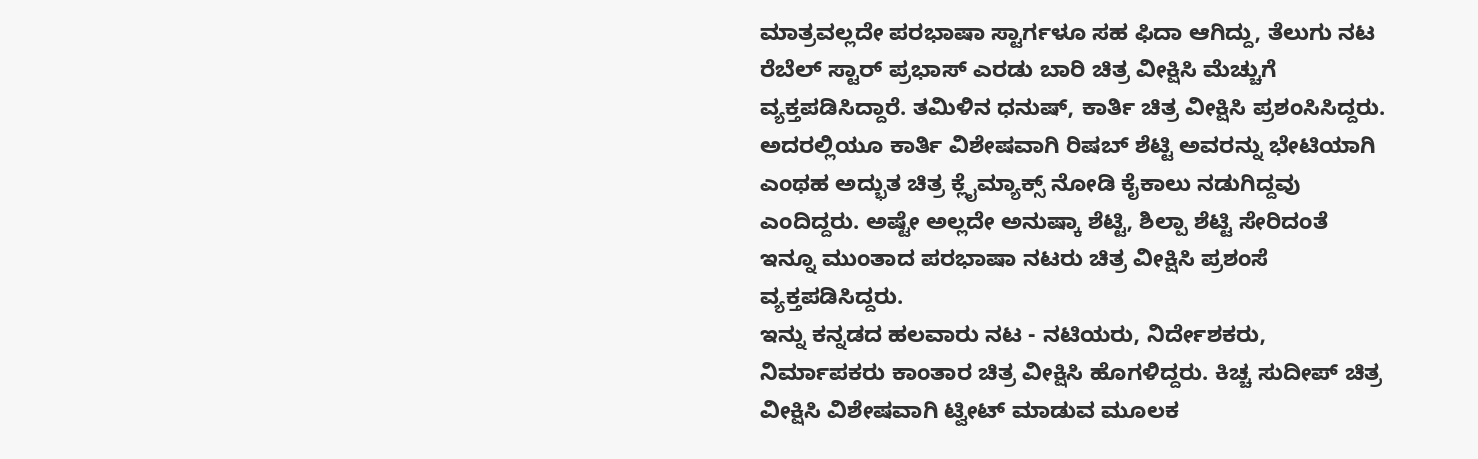ಮಾತ್ರವಲ್ಲದೇ ಪರಭಾಷಾ ಸ್ಟಾರ್ಗಳೂ ಸಹ ಫಿದಾ ಆಗಿದ್ದು, ತೆಲುಗು ನಟ ರೆಬೆಲ್ ಸ್ಟಾರ್ ಪ್ರಭಾಸ್ ಎರಡು ಬಾರಿ ಚಿತ್ರ ವೀಕ್ಷಿಸಿ ಮೆಚ್ಚುಗೆ ವ್ಯಕ್ತಪಡಿಸಿದ್ದಾರೆ. ತಮಿಳಿನ ಧನುಷ್, ಕಾರ್ತಿ ಚಿತ್ರ ವೀಕ್ಷಿಸಿ ಪ್ರಶಂಸಿಸಿದ್ದರು. ಅದರಲ್ಲಿಯೂ ಕಾರ್ತಿ ವಿಶೇಷವಾಗಿ ರಿಷಬ್ ಶೆಟ್ಟಿ ಅವರನ್ನು ಭೇಟಿಯಾಗಿ ಎಂಥಹ ಅದ್ಭುತ ಚಿತ್ರ ಕ್ಲೈಮ್ಯಾಕ್ಸ್ ನೋಡಿ ಕೈಕಾಲು ನಡುಗಿದ್ದವು ಎಂದಿದ್ದರು. ಅಷ್ಟೇ ಅಲ್ಲದೇ ಅನುಷ್ಕಾ ಶೆಟ್ಟಿ, ಶಿಲ್ಪಾ ಶೆಟ್ಟಿ ಸೇರಿದಂತೆ ಇನ್ನೂ ಮುಂತಾದ ಪರಭಾಷಾ ನಟರು ಚಿತ್ರ ವೀಕ್ಷಿಸಿ ಪ್ರಶಂಸೆ ವ್ಯಕ್ತಪಡಿಸಿದ್ದರು.
ಇನ್ನು ಕನ್ನಡದ ಹಲವಾರು ನಟ - ನಟಿಯರು, ನಿರ್ದೇಶಕರು, ನಿರ್ಮಾಪಕರು ಕಾಂತಾರ ಚಿತ್ರ ವೀಕ್ಷಿಸಿ ಹೊಗಳಿದ್ದರು. ಕಿಚ್ಚ ಸುದೀಪ್ ಚಿತ್ರ ವೀಕ್ಷಿಸಿ ವಿಶೇಷವಾಗಿ ಟ್ವೀಟ್ ಮಾಡುವ ಮೂಲಕ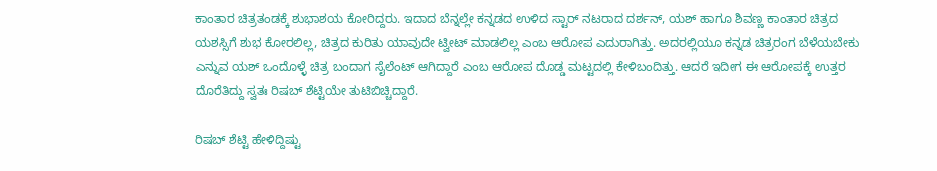ಕಾಂತಾರ ಚಿತ್ರತಂಡಕ್ಕೆ ಶುಭಾಶಯ ಕೋರಿದ್ದರು. ಇದಾದ ಬೆನ್ನಲ್ಲೇ ಕನ್ನಡದ ಉಳಿದ ಸ್ಟಾರ್ ನಟರಾದ ದರ್ಶನ್, ಯಶ್ ಹಾಗೂ ಶಿವಣ್ಣ ಕಾಂತಾರ ಚಿತ್ರದ ಯಶಸ್ಸಿಗೆ ಶುಭ ಕೋರಲಿಲ್ಲ, ಚಿತ್ರದ ಕುರಿತು ಯಾವುದೇ ಟ್ವೀಟ್ ಮಾಡಲಿಲ್ಲ ಎಂಬ ಆರೋಪ ಎದುರಾಗಿತ್ತು. ಅದರಲ್ಲಿಯೂ ಕನ್ನಡ ಚಿತ್ರರಂಗ ಬೆಳೆಯಬೇಕು ಎನ್ನುವ ಯಶ್ ಒಂದೊಳ್ಳೆ ಚಿತ್ರ ಬಂದಾಗ ಸೈಲೆಂಟ್ ಆಗಿದ್ದಾರೆ ಎಂಬ ಆರೋಪ ದೊಡ್ಡ ಮಟ್ಟದಲ್ಲಿ ಕೇಳಿಬಂದಿತ್ತು. ಆದರೆ ಇದೀಗ ಈ ಆರೋಪಕ್ಕೆ ಉತ್ತರ ದೊರೆತಿದ್ದು ಸ್ವತಃ ರಿಷಬ್ ಶೆಟ್ಟಿಯೇ ತುಟಿಬಿಚ್ಚಿದ್ದಾರೆ.

ರಿಷಬ್ ಶೆಟ್ಟಿ ಹೇಳಿದ್ದಿಷ್ಟು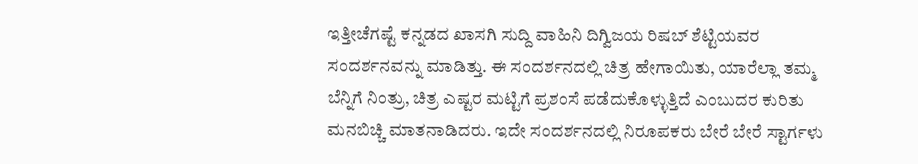ಇತ್ತೀಚೆಗಷ್ಟೆ ಕನ್ನಡದ ಖಾಸಗಿ ಸುದ್ದಿ ವಾಹಿನಿ ದಿಗ್ವಿಜಯ ರಿಷಬ್ ಶೆಟ್ಟಿಯವರ ಸಂದರ್ಶನವನ್ನು ಮಾಡಿತ್ತು. ಈ ಸಂದರ್ಶನದಲ್ಲಿ ಚಿತ್ರ ಹೇಗಾಯಿತು, ಯಾರೆಲ್ಲಾ ತಮ್ಮ ಬೆನ್ನಿಗೆ ನಿಂತ್ರು, ಚಿತ್ರ ಎಷ್ಟರ ಮಟ್ಟಿಗೆ ಪ್ರಶಂಸೆ ಪಡೆದುಕೊಳ್ಳುತ್ತಿದೆ ಎಂಬುದರ ಕುರಿತು ಮನಬಿಚ್ಚಿ ಮಾತನಾಡಿದರು. ಇದೇ ಸಂದರ್ಶನದಲ್ಲಿ ನಿರೂಪಕರು ಬೇರೆ ಬೇರೆ ಸ್ಟಾರ್ಗಳು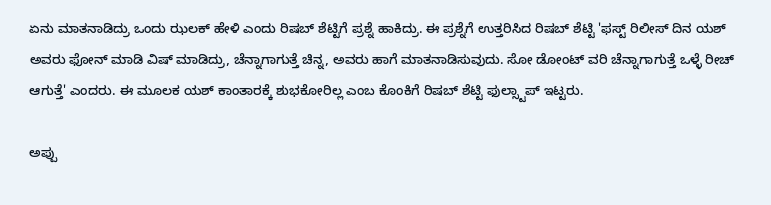ಏನು ಮಾತನಾಡಿದ್ರು ಒಂದು ಝಲಕ್ ಹೇಳಿ ಎಂದು ರಿಷಬ್ ಶೆಟ್ಟಿಗೆ ಪ್ರಶ್ನೆ ಹಾಕಿದ್ರು. ಈ ಪ್ರಶ್ನೆಗೆ ಉತ್ತರಿಸಿದ ರಿಷಬ್ ಶೆಟ್ಟಿ 'ಫಸ್ಟ್ ರಿಲೀಸ್ ದಿನ ಯಶ್ ಅವರು ಫೋನ್ ಮಾಡಿ ವಿಷ್ ಮಾಡಿದ್ರು, ಚೆನ್ನಾಗಾಗುತ್ತೆ ಚಿನ್ನ, ಅವರು ಹಾಗೆ ಮಾತನಾಡಿಸುವುದು. ಸೋ ಡೋಂಟ್ ವರಿ ಚೆನ್ನಾಗಾಗುತ್ತೆ ಒಳ್ಳೆ ರೀಚ್ ಆಗುತ್ತೆ' ಎಂದರು. ಈ ಮೂಲಕ ಯಶ್ ಕಾಂತಾರಕ್ಕೆ ಶುಭಕೋರಿಲ್ಲ ಎಂಬ ಕೊಂಕಿಗೆ ರಿಷಬ್ ಶೆಟ್ಟಿ ಫುಲ್ಸ್ಟಾಪ್ ಇಟ್ಟರು.

ಅಪ್ಪು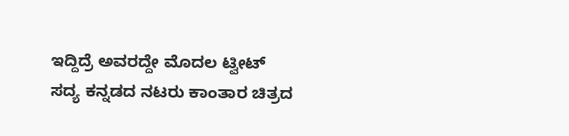ಇದ್ದಿದ್ರೆ ಅವರದ್ದೇ ಮೊದಲ ಟ್ವೀಟ್
ಸದ್ಯ ಕನ್ನಡದ ನಟರು ಕಾಂತಾರ ಚಿತ್ರದ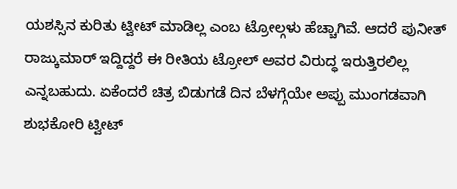ಯಶಸ್ಸಿನ ಕುರಿತು ಟ್ವೀಟ್ ಮಾಡಿಲ್ಲ ಎಂಬ ಟ್ರೋಲ್ಗಳು ಹೆಚ್ಚಾಗಿವೆ. ಆದರೆ ಪುನೀತ್ ರಾಜ್ಕುಮಾರ್ ಇದ್ದಿದ್ದರೆ ಈ ರೀತಿಯ ಟ್ರೋಲ್ ಅವರ ವಿರುದ್ಧ ಇರುತ್ತಿರಲಿಲ್ಲ ಎನ್ನಬಹುದು. ಏಕೆಂದರೆ ಚಿತ್ರ ಬಿಡುಗಡೆ ದಿನ ಬೆಳಗ್ಗೆಯೇ ಅಪ್ಪು ಮುಂಗಡವಾಗಿ ಶುಭಕೋರಿ ಟ್ವೀಟ್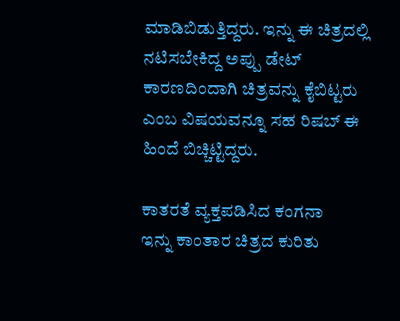ಮಾಡಿಬಿಡುತ್ತಿದ್ದರು. ಇನ್ನು ಈ ಚಿತ್ರದಲ್ಲಿ ನಟಿಸಬೇಕಿದ್ದ ಅಪ್ಪು ಡೇಟ್ ಕಾರಣದಿಂದಾಗಿ ಚಿತ್ರವನ್ನು ಕೈಬಿಟ್ಟರು ಎಂಬ ವಿಷಯವನ್ನೂ ಸಹ ರಿಷಬ್ ಈ ಹಿಂದೆ ಬಿಚ್ಚಿಟ್ಟಿದ್ದರು.

ಕಾತರತೆ ವ್ಯಕ್ತಪಡಿಸಿದ ಕಂಗನಾ
ಇನ್ನು ಕಾಂತಾರ ಚಿತ್ರದ ಕುರಿತು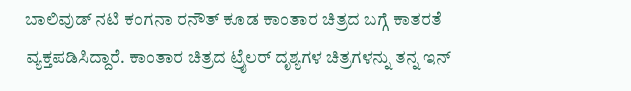ಬಾಲಿವುಡ್ ನಟಿ ಕಂಗನಾ ರನೌತ್ ಕೂಡ ಕಾಂತಾರ ಚಿತ್ರದ ಬಗ್ಗೆ ಕಾತರತೆ ವ್ಯಕ್ತಪಡಿಸಿದ್ದಾರೆ. ಕಾಂತಾರ ಚಿತ್ರದ ಟ್ರೈಲರ್ ದೃಶ್ಯಗಳ ಚಿತ್ರಗಳನ್ನು ತನ್ನ ಇನ್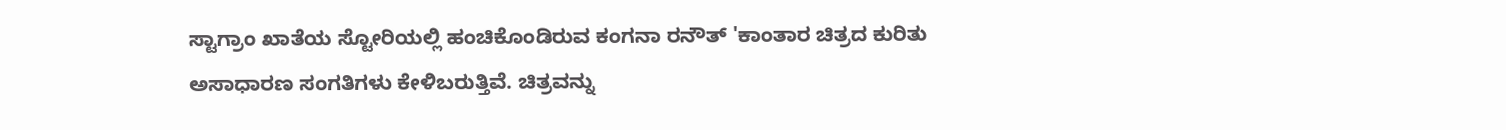ಸ್ಟಾಗ್ರಾಂ ಖಾತೆಯ ಸ್ಟೋರಿಯಲ್ಲಿ ಹಂಚಿಕೊಂಡಿರುವ ಕಂಗನಾ ರನೌತ್ 'ಕಾಂತಾರ ಚಿತ್ರದ ಕುರಿತು ಅಸಾಧಾರಣ ಸಂಗತಿಗಳು ಕೇಳಿಬರುತ್ತಿವೆ. ಚಿತ್ರವನ್ನು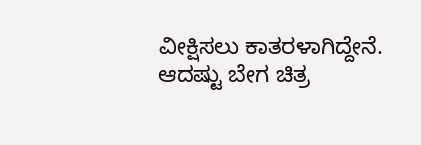ವೀಕ್ಷಿಸಲು ಕಾತರಳಾಗಿದ್ದೇನೆ. ಆದಷ್ಟು ಬೇಗ ಚಿತ್ರ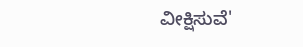ವೀಕ್ಷಿಸುವೆ'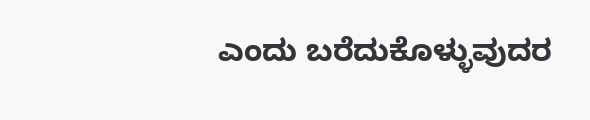ಎಂದು ಬರೆದುಕೊಳ್ಳುವುದರ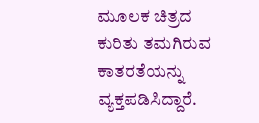ಮೂಲಕ ಚಿತ್ರದ ಕುರಿತು ತಮಗಿರುವ ಕಾತರತೆಯನ್ನು ವ್ಯಕ್ತಪಡಿಸಿದ್ದಾರೆ.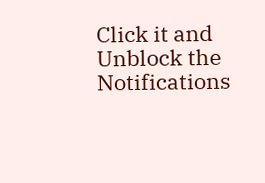Click it and Unblock the Notifications